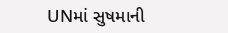UNમાં સુષમાની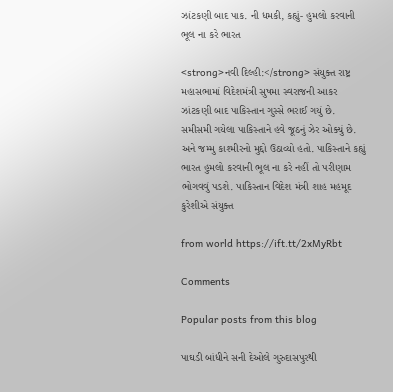ઝાંટકણી બાદ પાક. ની ધમકી, કહ્યું- હુમલો કરવાની ભૂલ ના કરે ભારત

<strong>નવી દિલ્હી:</strong> સંયુક્ત રાષ્ટ્ર મહાસભામાં વિદેશમંત્રી સુષમા સ્વરાજની આકર ઝાંટકણી બાદ પાકિસ્તાન ગુસ્સે ભરાઈ ગયું છે. સમીસમી ગયેલા પાકિસ્તાને હવે જૂઠનું ઝેર ઓક્યું છે. અને જમ્મુ કાશ્મીરનો મુદ્દો ઉઠાવ્યો હતો. પાકિસ્તાને કહ્યું ભારત હુમલો કરવાની ભૂલ ના કરે નહીં તો પરીણામ ભોગવવું પડશે. પાકિસ્તાન વિદેશ મંત્રી શાહ મહમૂદ કુરેશીએ સંયુક્ત

from world https://ift.tt/2xMyRbt

Comments

Popular posts from this blog

પાઘડી બાંધીને સની દેઓલે ગુરુદાસપુરથી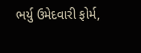ભર્યુ ઉમેદવારી ફોર્મ,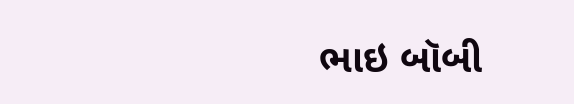ભાઇ બૉબી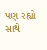પણ રહ્યો સાથે